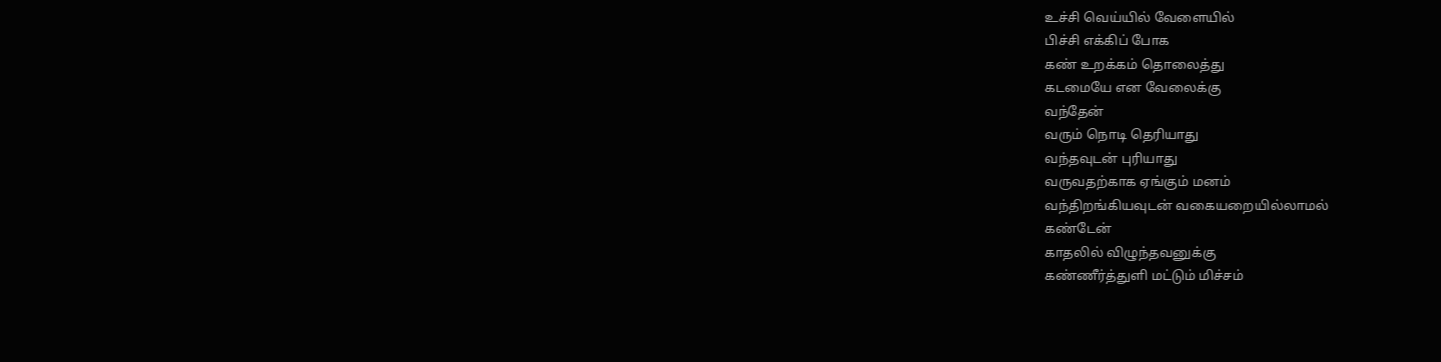உச்சி வெய்யில் வேளையில்
பிச்சி எக்கிப் போக
கண் உறக்கம் தொலைத்து
கடமையே என வேலைக்கு
வந்தேன்
வரும் நொடி தெரியாது
வந்தவுடன் புரியாது
வருவதற்காக ஏங்கும் மனம்
வந்திறங்கியவுடன் வகையறையில்லாமல்
கண்டேன்
காதலில் விழுந்தவனுக்கு
கண்ணீர்த்துளி மட்டும் மிச்சம்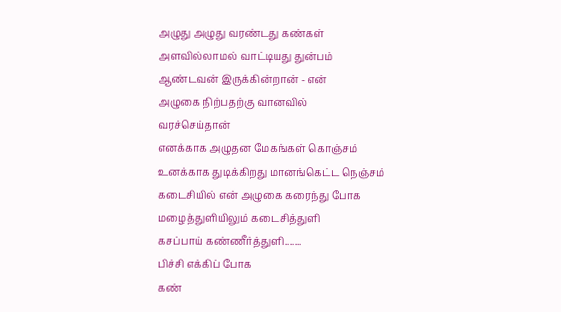அழுது அழுது வரண்டது கண்கள்
அளவில்லாமல் வாட்டியது துன்பம்
ஆண்டவன் இருக்கின்றான் - என்
அழுகை நிற்பதற்கு வானவில்
வரச்செய்தான்
எனக்காக அழுதன மேகங்கள் கொஞ்சம்
உனக்காக துடிக்கிறது மானங்கெட்ட நெஞ்சம்
கடைசியில் என் அழுகை கரைந்து போக
மழைத்துளியிலும் கடைசித்துளி
கசப்பாய் கண்ணீர்த்துளி.......
பிச்சி எக்கிப் போக
கண்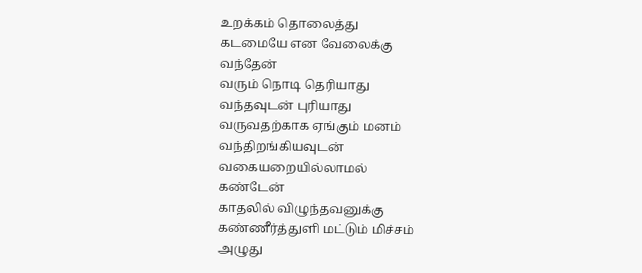உறக்கம் தொலைத்து
கடமையே என வேலைக்கு
வந்தேன்
வரும் நொடி தெரியாது
வந்தவுடன் புரியாது
வருவதற்காக ஏங்கும் மனம்
வந்திறங்கியவுடன் வகையறையில்லாமல்
கண்டேன்
காதலில் விழுந்தவனுக்கு
கண்ணீர்த்துளி மட்டும் மிச்சம்
அழுது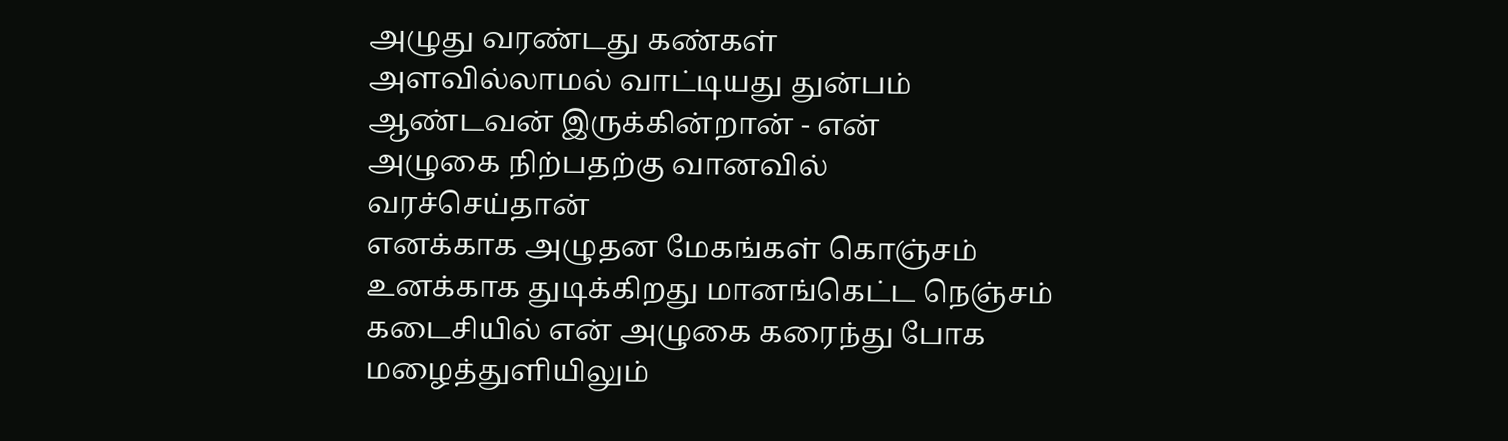அழுது வரண்டது கண்கள்
அளவில்லாமல் வாட்டியது துன்பம்
ஆண்டவன் இருக்கின்றான் - என்
அழுகை நிற்பதற்கு வானவில்
வரச்செய்தான்
எனக்காக அழுதன மேகங்கள் கொஞ்சம்
உனக்காக துடிக்கிறது மானங்கெட்ட நெஞ்சம்
கடைசியில் என் அழுகை கரைந்து போக
மழைத்துளியிலும்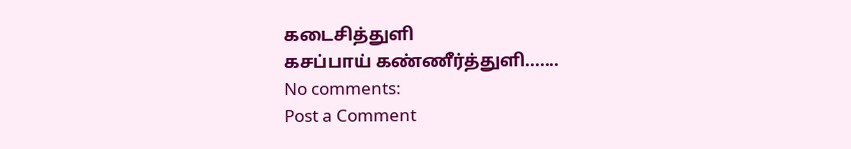கடைசித்துளி
கசப்பாய் கண்ணீர்த்துளி.......
No comments:
Post a Comment